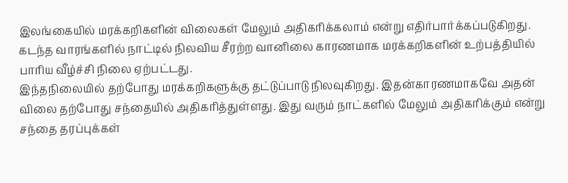இலங்கையில் மரக்கறிகளின் விலைகள் மேலும் அதிகரிக்கலாம் என்று எதிர்பார்க்கப்படுகிறது. கடந்த வாரங்களில் நாட்டில் நிலவிய சீரற்ற வானிலை காரணமாக மரக்கறிகளின் உற்பத்தியில் பாரிய வீழ்ச்சி நிலை ஏற்பட்டது.
இந்தநிலையில் தற்போது மரக்கறிகளுக்கு தட்டுப்பாடு நிலவுகிறது. இதன்காரணமாகவே அதன் விலை தற்போது சந்தையில் அதிகரித்துள்ளது. இது வரும் நாட்களில் மேலும் அதிகரிக்கும் என்று சந்தை தரப்புக்கள்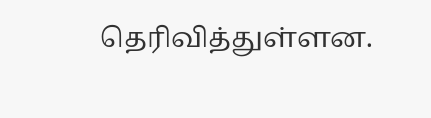தெரிவித்துள்ளன.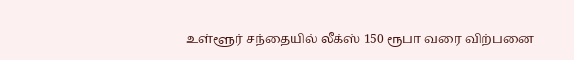உள்ளூர் சந்தையில் லீக்ஸ் 150 ரூபா வரை விற்பனை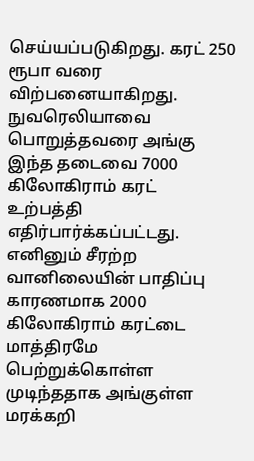செய்யப்படுகிறது. கரட் 250 ரூபா வரை விற்பனையாகிறது. நுவரெலியாவை பொறுத்தவரை அங்கு இந்த தடைவை 7000 கிலோகிராம் கரட் உற்பத்தி எதிர்பார்க்கப்பட்டது.
எனினும் சீரற்ற வானிலையின் பாதிப்பு காரணமாக 2000 கிலோகிராம் கரட்டை மாத்திரமே பெற்றுக்கொள்ள முடிந்ததாக அங்குள்ள மரக்கறி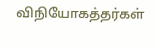விநியோகத்தர்கள்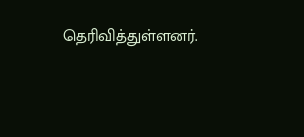தெரிவித்துள்ளனர்.